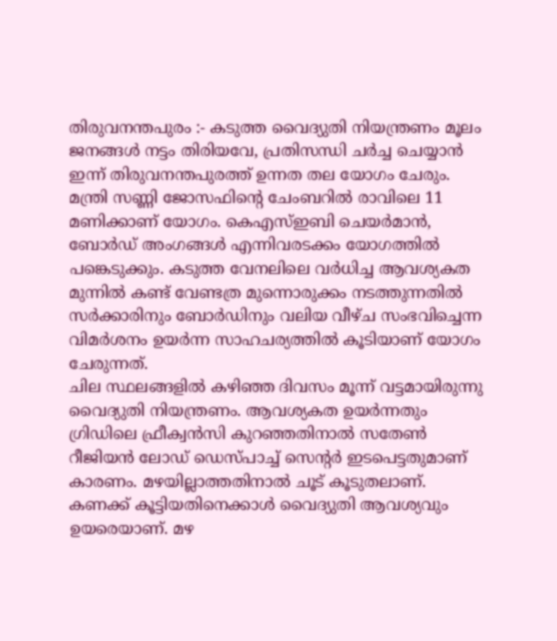തിരുവനന്തപുരം :- കടുത്ത വൈദ്യുതി നിയന്ത്രണം മൂലം ജനങ്ങൾ നട്ടം തിരിയവേ, പ്രതിസന്ധി ചർച്ച ചെയ്യാൻ ഇന്ന് തിരുവനന്തപുരത്ത് ഉന്നത തല യോഗം ചേരും. മന്ത്രി സണ്ണി ജോസഫിന്റെ ചേംബറിൽ രാവിലെ 11 മണിക്കാണ് യോഗം. കെഎസ്ഇബി ചെയർമാൻ, ബോർഡ് അംഗങ്ങൾ എന്നിവരടക്കം യോഗത്തിൽ പങ്കെടുക്കും. കടുത്ത വേനലിലെ വർധിച്ച ആവശ്യകത മുന്നിൽ കണ്ട് വേണ്ടത്ര മുന്നൊരുക്കം നടത്തുന്നതിൽ സർക്കാരിനും ബോർഡിനും വലിയ വീഴ്ച സംഭവിച്ചെന്ന വിമർശനം ഉയർന്ന സാഹചര്യത്തിൽ കൂടിയാണ് യോഗം ചേരുന്നത്.
ചില സ്ഥലങ്ങളിൽ കഴിഞ്ഞ ദിവസം മൂന്ന് വട്ടമായിരുന്നു വൈദ്യുതി നിയന്ത്രണം. ആവശ്യകത ഉയർന്നതും ഗ്രിഡിലെ ഫ്രീക്വൻസി കുറഞ്ഞതിനാൽ സതേൺ റീജിയൻ ലോഡ് ഡെസ്പാച്ച് സെന്റർ ഇടപെട്ടതുമാണ് കാരണം. മഴയില്ലാത്തതിനാൽ ചൂട് കൂടുതലാണ്. കണക്ക് കൂട്ടിയതിനെക്കാൾ വൈദ്യുതി ആവശ്യവും ഉയരെയാണ്. മഴ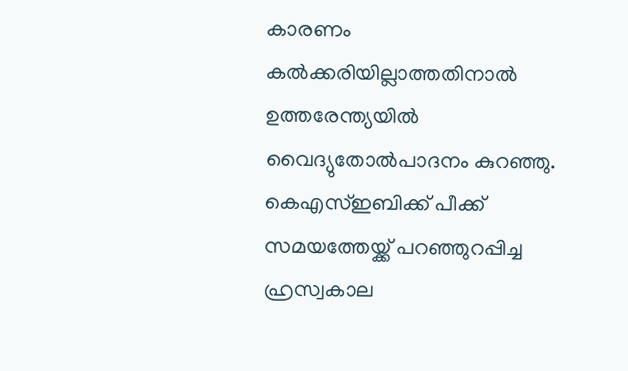കാരണം കൽക്കരിയില്ലാത്തതിനാൽ ഉത്തരേന്ത്യയിൽ വൈദ്യുതോൽപാദനം കുറഞ്ഞു. കെഎസ്ഇബിക്ക് പീക്ക് സമയത്തേയ്ക്ക് പറഞ്ഞുറപ്പിച്ച ഹ്രസ്വകാല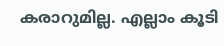കരാറുമില്ല. എല്ലാം കൂടി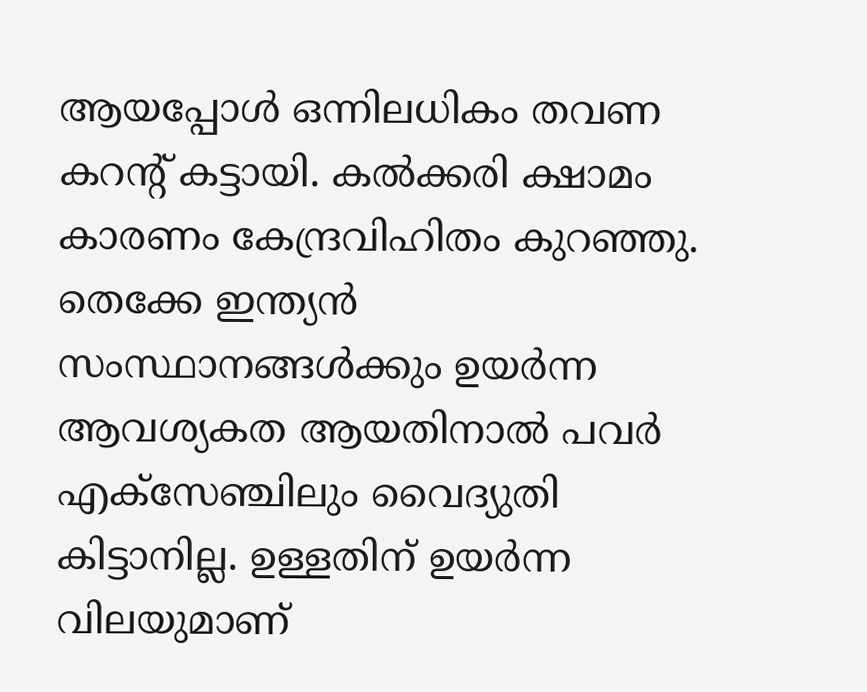ആയപ്പോൾ ഒന്നിലധികം തവണ കറന്റ് കട്ടായി. കൽക്കരി ക്ഷാമം കാരണം കേന്ദ്രവിഹിതം കുറഞ്ഞു. തെക്കേ ഇന്ത്യൻ സംസ്ഥാനങ്ങൾക്കും ഉയർന്ന ആവശ്യകത ആയതിനാൽ പവർ എക്സേഞ്ചിലും വൈദ്യുതി കിട്ടാനില്ല. ഉള്ളതിന് ഉയർന്ന വിലയുമാണ്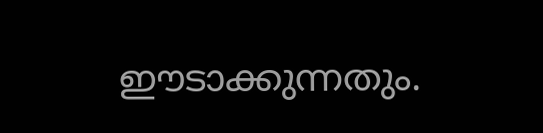ഈടാക്കുന്നതും.